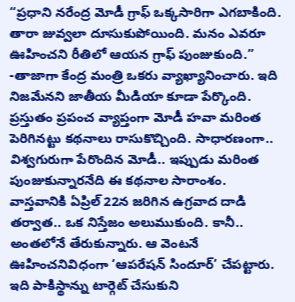“ప్రధాని నరేంద్ర మోడీ గ్రాఫ్ ఒక్కసారిగా ఎగబాకింది. తారా జువ్వలా దూసుకుపోయింది. మనం ఎవరూ ఊహించని రీతిలో ఆయన గ్రాఫ్ పుంజుకుంది.” -తాజాగా కేంద్ర మంత్రి ఒకరు వ్యాఖ్యానించారు. ఇది నిజమేనని జాతీయ మీడియా కూడా పేర్కొంది. ప్రస్తుతం ప్రపంచ వ్యాప్తంగా మోడీ హవా మరింత పెరిగినట్టు కథనాలు రాసుకొచ్చింది. సాధారణంగా.. విశ్వగురుగా పేరొందిన మోడీ.. ఇప్పుడు మరింత పుంజుకున్నారనేది ఈ కథనాల సారాంశం.
వాస్తవానికి ఏప్రిల్ 22న జరిగిన ఉగ్రవాద దాడి తర్వాత.. ఒక నిస్తేజం అలుముకుంది. కానీ.. అంతలోనే తేరుకున్నారు. ఆ వెంటనే ఊహించనివిధంగా ‘ఆపరేషన్ సిందూర్’ చేపట్టారు. ఇది పాకిస్థాన్ను టార్గెట్ చేసుకుని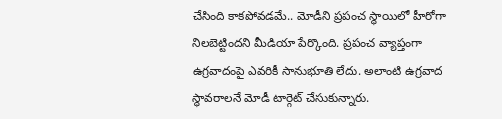చేసింది కాకపోవడమే.. మోడీని ప్రపంచ స్థాయిలో హీరోగా నిలబెట్టిందని మీడియా పేర్కొంది. ప్రపంచ వ్యాప్తంగా ఉగ్రవాదంపై ఎవరికీ సానుభూతి లేదు. అలాంటి ఉగ్రవాద స్థావరాలనే మోడీ టార్గెట్ చేసుకున్నారు.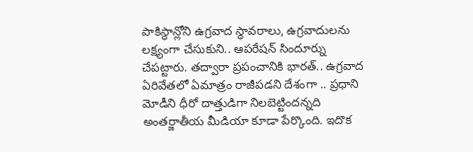పాకిస్థాన్లోని ఉగ్రవాద స్థావరాలు, ఉగ్రవాదులను లక్ష్యంగా చేసుకుని.. ఆపరేషన్ సిందూర్ను చేపట్టారు. తద్వారా ప్రపంచానికి భారత్.. ఉగ్రవాద ఏరివేతలో ఏమాత్రం రాజీపడని దేశంగా .. ప్రధాని మోడీని ధీరో దాత్తుడిగా నిలబెట్టిందన్నది అంతర్జాతీయ మీడియా కూడా పేర్కొంది. ఇదొక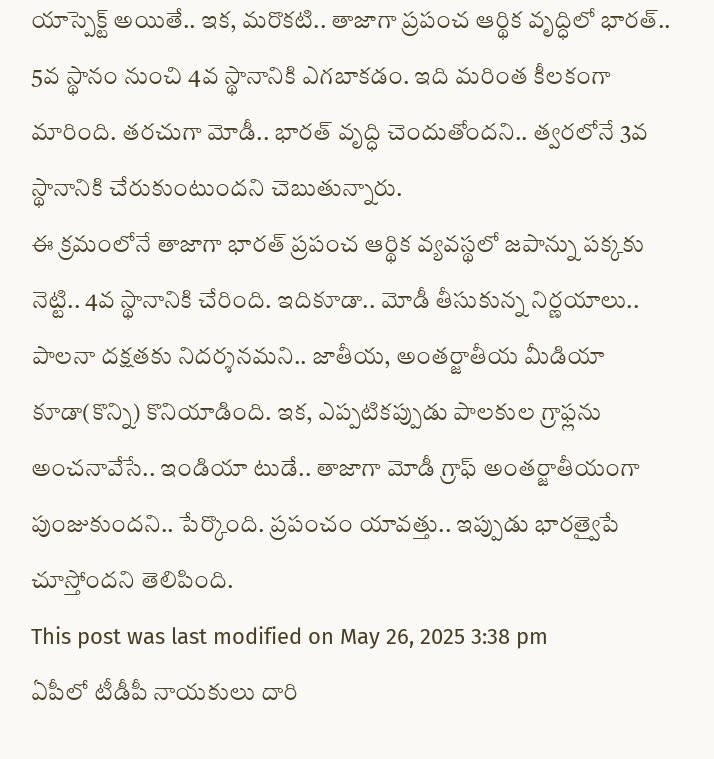యాస్పెక్ట్ అయితే.. ఇక, మరొకటి.. తాజాగా ప్రపంచ ఆర్థిక వృద్ధిలో భారత్.. 5వ స్థానం నుంచి 4వ స్థానానికి ఎగబాకడం. ఇది మరింత కీలకంగా మారింది. తరచుగా మోడీ.. భారత్ వృద్ధి చెందుతోందని.. త్వరలోనే 3వ స్థానానికి చేరుకుంటుందని చెబుతున్నారు.
ఈ క్రమంలోనే తాజాగా భారత్ ప్రపంచ ఆర్థిక వ్యవస్థలో జపాన్ను పక్కకు నెట్టి.. 4వ స్థానానికి చేరింది. ఇదికూడా.. మోడీ తీసుకున్న నిర్ణయాలు.. పాలనా దక్షతకు నిదర్శనమని.. జాతీయ, అంతర్జాతీయ మీడియా కూడా(కొన్ని) కొనియాడింది. ఇక, ఎప్పటికప్పుడు పాలకుల గ్రాఫ్లను అంచనావేసే.. ఇండియా టుడే.. తాజాగా మోడీ గ్రాఫ్ అంతర్జాతీయంగా పుంజుకుందని.. పేర్కొంది. ప్రపంచం యావత్తు.. ఇప్పుడు భారత్వైపే చూస్తోందని తెలిపింది.
This post was last modified on May 26, 2025 3:38 pm
ఏపీలో టీడీపీ నాయకులు దారి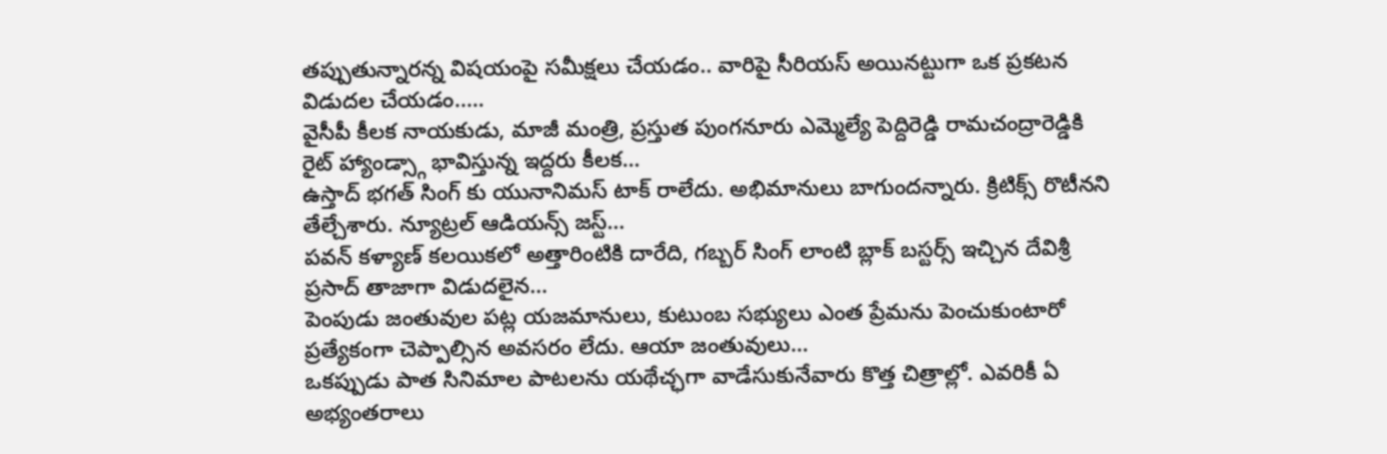తప్పుతున్నారన్న విషయంపై సమీక్షలు చేయడం.. వారిపై సీరియస్ అయినట్టుగా ఒక ప్రకటన విడుదల చేయడం..…
వైసీపీ కీలక నాయకుడు, మాజీ మంత్రి, ప్రస్తుత పుంగనూరు ఎమ్మెల్యే పెద్దిరెడ్డి రామచంద్రారెడ్డికి రైట్ హ్యాండ్స్గా భావిస్తున్న ఇద్దరు కీలక…
ఉస్తాద్ భగత్ సింగ్ కు యునానిమస్ టాక్ రాలేదు. అభిమానులు బాగుందన్నారు. క్రిటిక్స్ రొటీనని తేల్చేశారు. న్యూట్రల్ ఆడియన్స్ జస్ట్…
పవన్ కళ్యాణ్ కలయికలో అత్తారింటికి దారేది, గబ్బర్ సింగ్ లాంటి బ్లాక్ బస్టర్స్ ఇచ్చిన దేవిశ్రీ ప్రసాద్ తాజాగా విడుదలైన…
పెంపుడు జంతువుల పట్ల యజమానులు, కుటుంబ సభ్యులు ఎంత ప్రేమను పెంచుకుంటారో ప్రత్యేకంగా చెప్పాల్సిన అవసరం లేదు. ఆయా జంతువులు…
ఒకప్పుడు పాత సినిమాల పాటలను యథేచ్ఛగా వాడేసుకునేవారు కొత్త చిత్రాల్లో. ఎవరికీ ఏ అభ్యంతరాలు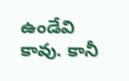ఉండేవి కావు. కానీ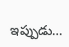ఇప్పుడు…